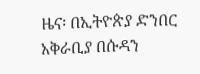ዜና፡ በኢትዮጵያ ድንበር አቅራቢያ በሱዳን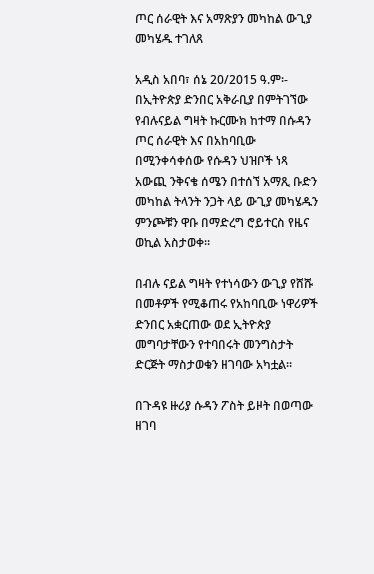ጦር ሰራዊት እና አማጽያን መካከል ውጊያ መካሄዱ ተገለጸ

አዲስ አበባ፣ ሰኔ 20/2015 ዓ.ም፡- በኢትዮጵያ ድንበር አቅራቢያ በምትገኘው የብሉናይል ግዛት ኩርሙክ ከተማ በሱዳን ጦር ሰራዊት እና በአከባቢው በሚንቀሳቀሰው የሱዳን ህዝቦች ነጻ አውጪ ንቅናቄ ሰሜን በተሰኘ አማጺ ቡድን መካከል ትላንት ንጋት ላይ ውጊያ መካሄዱን ምንጮቹን ዋቡ በማድረግ ሮይተርስ የዜና ወኪል አስታወቀ።

በብሉ ናይል ግዛት የተነሳውን ውጊያ የሸሹ በመቶዎች የሚቆጠሩ የአከባቢው ነዋሪዎች ድንበር አቋርጠው ወደ ኢትዮጵያ መግባታቸውን የተባበሩት መንግስታት ድርጅት ማስታወቁን ዘገባው አካቷል።

በጉዳዩ ዙሪያ ሱዳን ፖስት ይዞት በወጣው ዘገባ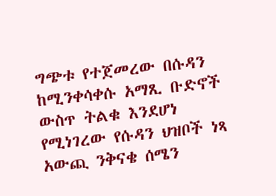ግጭቱ የተጀመረው በሱዳን ከሚንቀሳቀሱ አማጺ ቡድኖች ውስጥ ትልቁ እንደሆነ የሚነገረው የሱዳን ህዝቦች ነጻ አውጪ ንቅናቄ ሰሜን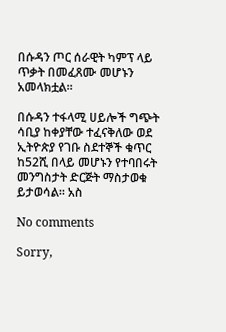በሱዳን ጦር ሰራዊት ካምፕ ላይ ጥቃት በመፈጸሙ መሆኑን አመላክቷል።

በሱዳን ተፋላሚ ሀይሎች ግጭት ሳቢያ ከቀያቸው ተፈናቅለው ወደ ኢትዮጵያ የገቡ ስደተኞች ቁጥር ከ52ሺ በላይ መሆኑን የተባበሩት መንግስታት ድርጅት ማስታወቁ ይታወሳል። አስ

No comments

Sorry,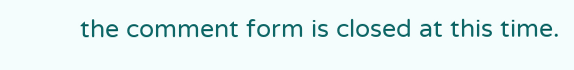the comment form is closed at this time.